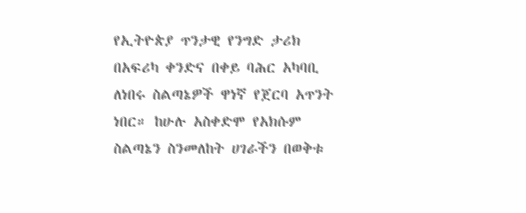የኢትዮጵያ ጥንታዊ የንግድ ታሪክ በአፍሪካ ቀንድና በቀይ ባሕር አካባቢ ለነበሩ ስልጣኔዎች ዋነኛ የጀርባ አጥንት ነበር። ከሁሉ አስቀድሞ የአክሱም ስልጣኔን ስንመለከት ሀገራችን በወቅቱ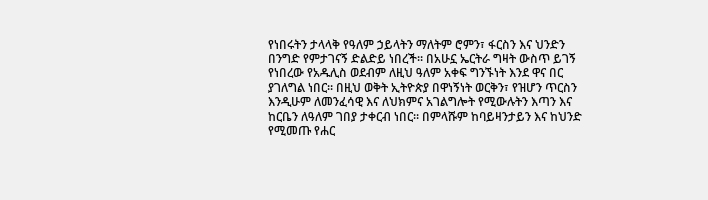የነበሩትን ታላላቅ የዓለም ኃይላትን ማለትም ሮምን፣ ፋርስን እና ህንድን በንግድ የምታገናኝ ድልድይ ነበረች። በአሁኗ ኤርትራ ግዛት ውስጥ ይገኝ የነበረው የአዱሊስ ወደብም ለዚህ ዓለም አቀፍ ግንኙነት እንደ ዋና በር ያገለግል ነበር። በዚህ ወቅት ኢትዮጵያ በዋነኝነት ወርቅን፣ የዝሆን ጥርስን እንዲሁም ለመንፈሳዊ እና ለህክምና አገልግሎት የሚውሉትን እጣን እና ከርቤን ለዓለም ገበያ ታቀርብ ነበር። በምላሹም ከባይዛንታይን እና ከህንድ የሚመጡ የሐር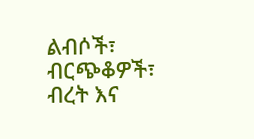ልብሶች፣ ብርጭቆዎች፣ ብረት እና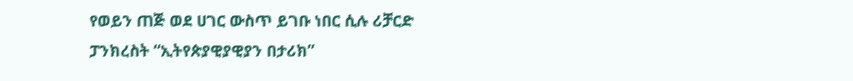የወይን ጠጅ ወደ ሀገር ውስጥ ይገቡ ነበር ሲሉ ሪቻርድ ፓንክረስት “ኢትየጵያዊያዊያን በታሪክ”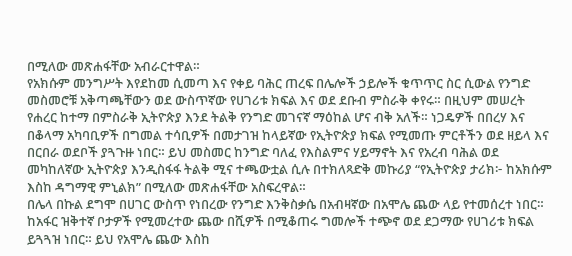በሚለው መጽሐፋቸው አብራርተዋል።
የአክሱም መንግሥት እየደከመ ሲመጣ እና የቀይ ባሕር ጠረፍ በሌሎች ኃይሎች ቁጥጥር ስር ሲውል የንግድ መስመሮቹ አቅጣጫቸውን ወደ ውስጥኛው የሀገሪቱ ክፍል እና ወደ ደቡብ ምስራቅ ቀየሩ። በዚህም መሠረት የሐረር ከተማ በምስራቅ ኢትዮጵያ እንደ ትልቅ የንግድ መገናኛ ማዕከል ሆና ብቅ አለች። ነጋዴዎች በበረሃ እና በቆላማ አካባቢዎች በግመል ተሳቢዎች በመታገዝ ከላይኛው የኢትዮጵያ ክፍል የሚመጡ ምርቶችን ወደ ዘይላ እና በርበራ ወደቦች ያጓጉዙ ነበር። ይህ መስመር ከንግድ ባለፈ የእስልምና ሃይማኖት እና የአረብ ባሕል ወደ መካከለኛው ኢትዮጵያ እንዲስፋፋ ትልቅ ሚና ተጫውቷል ሲሉ በተክለጻድቅ መኩሪያ “የኢትዮጵያ ታሪክ፦ ከአክሱም እስከ ዳግማዊ ምኒልክ” በሚለው መጽሐፋቸው አስፍረዋል።
በሌላ በኩል ደግሞ በሀገር ውስጥ የነበረው የንግድ እንቅስቃሴ በአብዛኛው በአሞሌ ጨው ላይ የተመሰረተ ነበር። ከአፋር ዝቅተኛ ቦታዎች የሚመረተው ጨው በሺዎች በሚቆጠሩ ግመሎች ተጭኖ ወደ ደጋማው የሀገሪቱ ክፍል ይጓጓዝ ነበር። ይህ የአሞሌ ጨው እስከ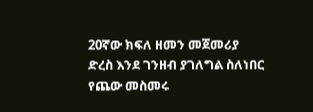20ኛው ክፍለ ዘመን መጀመሪያ ድረስ እንደ ገንዘብ ያገለግል ስለነበር የጨው መስመሩ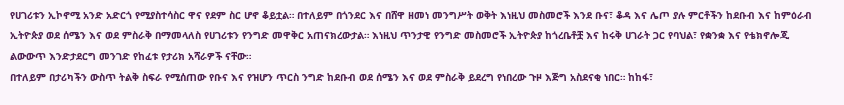የሀገሪቱን ኢኮኖሚ አንድ አድርጎ የሚያስተሳስር ዋና የደም ስር ሆኖ ቆይቷል። በተለይም በጎንደር እና በሸዋ ዘመነ መንግሥት ወቅት እነዚህ መስመሮች እንደ ቡና፣ ቆዳ እና ሌጦ ያሉ ምርቶችን ከደቡብ እና ከምዕራብ ኢትዮጵያ ወደ ሰሜን እና ወደ ምስራቅ በማመላለስ የሀገሪቱን የንግድ መዋቅር አጠናክረውታል። እነዚህ ጥንታዊ የንግድ መስመሮች ኢትዮጵያ ከጎረቤቶቿ እና ከሩቅ ሀገራት ጋር የባህል፣ የቋንቋ እና የቴክኖሎጂ ልውውጥ እንድታደርግ መንገድ የከፈቱ የታሪክ አሻራዎች ናቸው።
በተለይም በታሪካችን ውስጥ ትልቅ ስፍራ የሚሰጠው የቡና እና የዝሆን ጥርስ ንግድ ከደቡብ ወደ ሰሜን እና ወደ ምስራቅ ይደረግ የነበረው ጉዞ እጅግ አስደናቂ ነበር። ከከፋ፣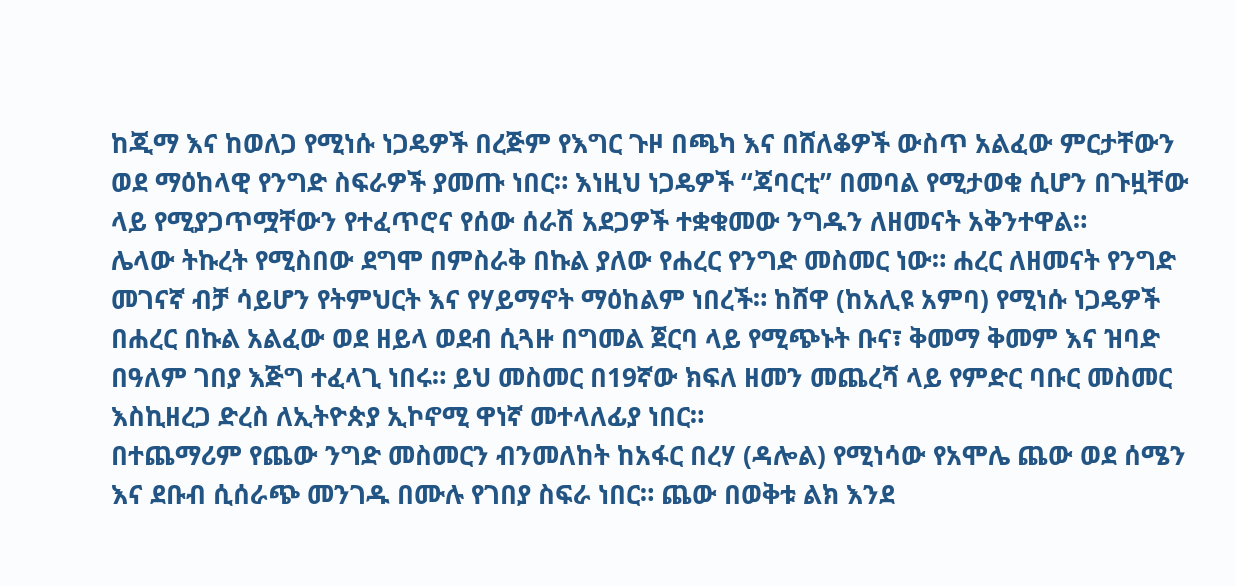ከጂማ እና ከወለጋ የሚነሱ ነጋዴዎች በረጅም የእግር ጉዞ በጫካ እና በሸለቆዎች ውስጥ አልፈው ምርታቸውን ወደ ማዕከላዊ የንግድ ስፍራዎች ያመጡ ነበር። እነዚህ ነጋዴዎች “ጃባርቲ” በመባል የሚታወቁ ሲሆን በጉዟቸው ላይ የሚያጋጥሟቸውን የተፈጥሮና የሰው ሰራሽ አደጋዎች ተቋቁመው ንግዱን ለዘመናት አቅንተዋል።
ሌላው ትኩረት የሚስበው ደግሞ በምስራቅ በኩል ያለው የሐረር የንግድ መስመር ነው። ሐረር ለዘመናት የንግድ መገናኛ ብቻ ሳይሆን የትምህርት እና የሃይማኖት ማዕከልም ነበረች። ከሸዋ (ከአሊዩ አምባ) የሚነሱ ነጋዴዎች በሐረር በኩል አልፈው ወደ ዘይላ ወደብ ሲጓዙ በግመል ጀርባ ላይ የሚጭኑት ቡና፣ ቅመማ ቅመም እና ዝባድ በዓለም ገበያ እጅግ ተፈላጊ ነበሩ። ይህ መስመር በ19ኛው ክፍለ ዘመን መጨረሻ ላይ የምድር ባቡር መስመር እስኪዘረጋ ድረስ ለኢትዮጵያ ኢኮኖሚ ዋነኛ መተላለፊያ ነበር።
በተጨማሪም የጨው ንግድ መስመርን ብንመለከት ከአፋር በረሃ (ዳሎል) የሚነሳው የአሞሌ ጨው ወደ ሰሜን እና ደቡብ ሲሰራጭ መንገዱ በሙሉ የገበያ ስፍራ ነበር። ጨው በወቅቱ ልክ እንደ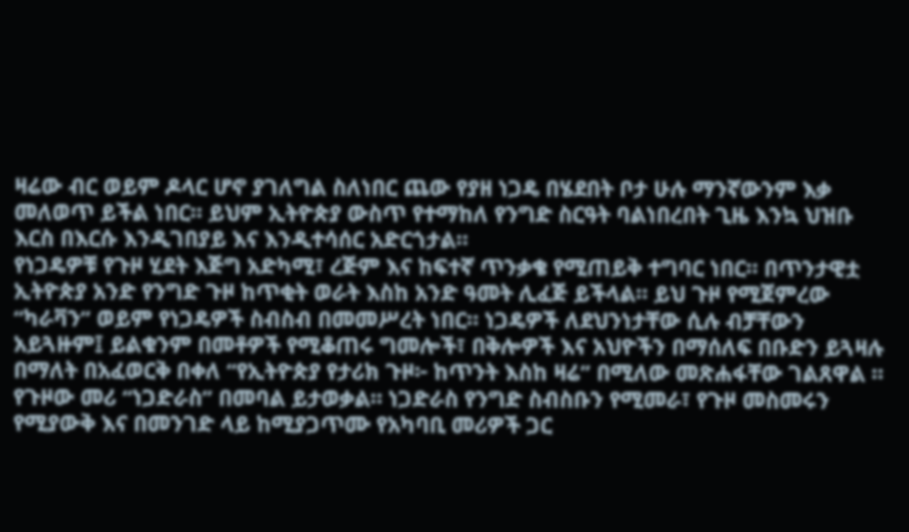ዛሬው ብር ወይም ዶላር ሆኖ ያገለግል ስለነበር ጨው የያዘ ነጋዴ በሄደበት ቦታ ሁሉ ማንኛውንም እቃ መለወጥ ይችል ነበር። ይህም ኢትዮጵያ ውስጥ የተማከለ የንግድ ስርዓት ባልነበረበት ጊዜ እንኳ ህዝቡ እርስ በእርሱ እንዲገበያይ እና እንዲተሳሰር አድርጎታል።
የነጋዴዎቹ የጉዞ ሂደት እጅግ አድካሚ፣ ረጅም እና ከፍተኛ ጥንቃቄ የሚጠይቅ ተግባር ነበር። በጥንታዊቷ ኢትዮጵያ አንድ የንግድ ጉዞ ከጥቂት ወራት እስከ አንድ ዓመት ሊፈጅ ይችላል። ይህ ጉዞ የሚጀምረው “ካራቫን” ወይም የነጋዴዎች ስብስብ በመመሥረት ነበር። ነጋዴዎች ለደህንነታቸው ሲሉ ብቻቸውን አይጓዙም፤ ይልቁንም በመቶዎች የሚቆጠሩ ግመሎች፣ በቅሎዎች እና አህዮችን በማሰለፍ በቡድን ይጓዛሉ በማለት በአፈወርቅ በቀለ “የኢትዮጵያ የታሪክ ጉዞ፦ ከጥንት እስከ ዛሬ” በሚለው መጽሐፋቸው ገልጸዋል ።
የጉዞው መሪ “ነጋድራስ” በመባል ይታወቃል። ነጋድራስ የንግድ ስብስቡን የሚመራ፣ የጉዞ መስመሩን የሚያውቅ እና በመንገድ ላይ ከሚያጋጥሙ የአካባቢ መሪዎች ጋር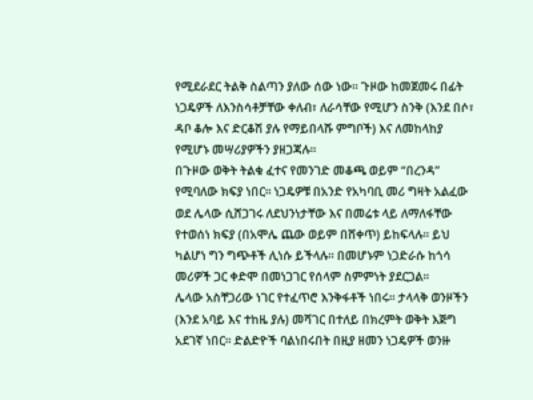የሚደራደር ትልቅ ስልጣን ያለው ሰው ነው። ጉዞው ከመጀመሩ በፊት ነጋዴዎች ለእንስሳቶቻቸው ቀለብ፣ ለራሳቸው የሚሆን ስንቅ (እንደ በሶ፣ ዳቦ ቆሎ እና ድርቆሽ ያሉ የማይበላሹ ምግቦች) እና ለመከላከያ የሚሆኑ መሣሪያዎችን ያዘጋጃሉ።
በጉዞው ወቅት ትልቁ ፈተና የመንገድ መቆጫ ወይም “በረንዳ” የሚባለው ክፍያ ነበር። ነጋዴዎቹ በአንድ የአካባቢ መሪ ግዛት አልፈው ወደ ሌላው ሲሸጋገሩ ለደህንነታቸው እና በመሬቱ ላይ ለማለፋቸው የተወሰነ ክፍያ (በአሞሌ ጨው ወይም በሸቀጥ) ይከፍላሉ። ይህ ካልሆነ ግን ግጭቶች ሊነሱ ይችላሉ። በመሆኑም ነጋድራሱ ከጎሳ መሪዎች ጋር ቀድሞ በመነጋገር የሰላም ስምምነት ያደርጋል።
ሌላው አስቸጋሪው ነገር የተፈጥሮ እንቅፋቶች ነበሩ። ታላላቅ ወንዞችን (እንደ አባይ እና ተከዜ ያሉ) መሻገር በተለይ በክረምት ወቅት እጅግ አደገኛ ነበር። ድልድዮች ባልነበሩበት በዚያ ዘመን ነጋዴዎች ወንዙ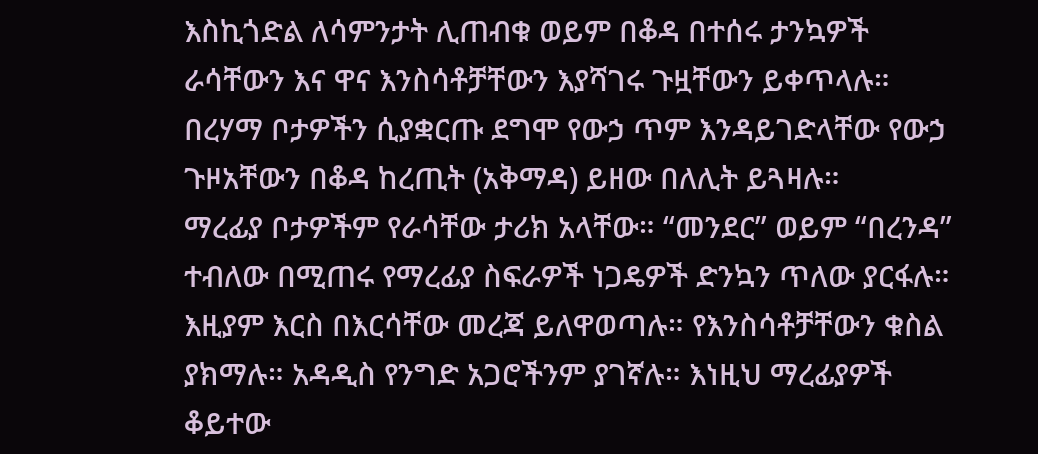እስኪጎድል ለሳምንታት ሊጠብቁ ወይም በቆዳ በተሰሩ ታንኳዎች ራሳቸውን እና ዋና እንስሳቶቻቸውን እያሻገሩ ጉዟቸውን ይቀጥላሉ። በረሃማ ቦታዎችን ሲያቋርጡ ደግሞ የውኃ ጥም እንዳይገድላቸው የውኃ ጉዞአቸውን በቆዳ ከረጢት (አቅማዳ) ይዘው በለሊት ይጓዛሉ።
ማረፊያ ቦታዎችም የራሳቸው ታሪክ አላቸው። “መንደር” ወይም “በረንዳ” ተብለው በሚጠሩ የማረፊያ ስፍራዎች ነጋዴዎች ድንኳን ጥለው ያርፋሉ። እዚያም እርስ በእርሳቸው መረጃ ይለዋወጣሉ። የእንስሳቶቻቸውን ቁስል ያክማሉ። አዳዲስ የንግድ አጋሮችንም ያገኛሉ። እነዚህ ማረፊያዎች ቆይተው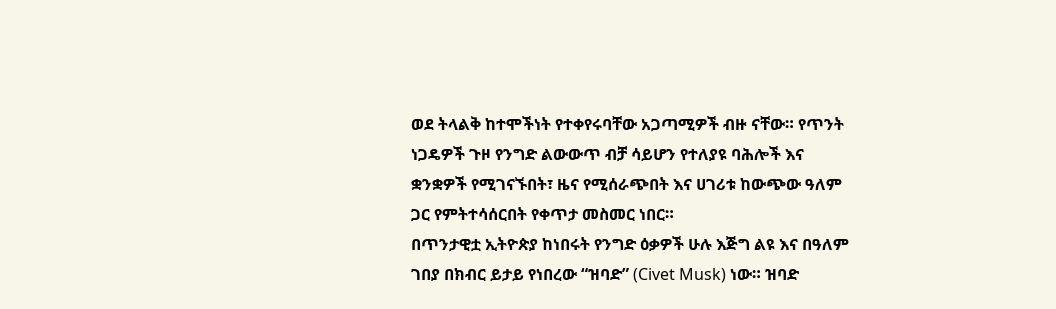ወደ ትላልቅ ከተሞችነት የተቀየሩባቸው አጋጣሚዎች ብዙ ናቸው። የጥንት ነጋዴዎች ጉዞ የንግድ ልውውጥ ብቻ ሳይሆን የተለያዩ ባሕሎች እና ቋንቋዎች የሚገናኙበት፣ ዜና የሚሰራጭበት እና ሀገሪቱ ከውጭው ዓለም ጋር የምትተሳሰርበት የቀጥታ መስመር ነበር።
በጥንታዊቷ ኢትዮጵያ ከነበሩት የንግድ ዕቃዎች ሁሉ እጅግ ልዩ እና በዓለም ገበያ በክብር ይታይ የነበረው “ዝባድ” (Civet Musk) ነው። ዝባድ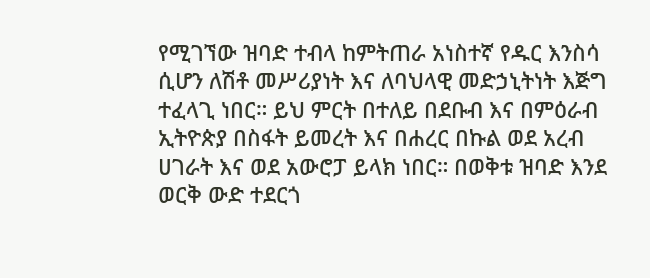የሚገኘው ዝባድ ተብላ ከምትጠራ አነስተኛ የዱር እንስሳ ሲሆን ለሽቶ መሥሪያነት እና ለባህላዊ መድኃኒትነት እጅግ ተፈላጊ ነበር። ይህ ምርት በተለይ በደቡብ እና በምዕራብ ኢትዮጵያ በስፋት ይመረት እና በሐረር በኩል ወደ አረብ ሀገራት እና ወደ አውሮፓ ይላክ ነበር። በወቅቱ ዝባድ እንደ ወርቅ ውድ ተደርጎ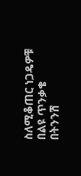ስለሚቆጠር ነጋዴዎቹ በልዩ ጥንቃቄ በትንንሽ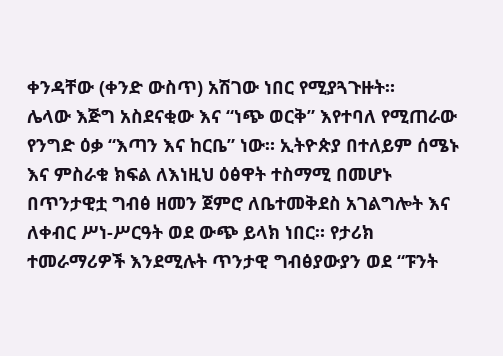ቀንዳቸው (ቀንድ ውስጥ) አሽገው ነበር የሚያጓጉዙት።
ሌላው እጅግ አስደናቂው እና “ነጭ ወርቅ” እየተባለ የሚጠራው የንግድ ዕቃ “እጣን እና ከርቤ” ነው። ኢትዮጵያ በተለይም ሰሜኑ እና ምስራቁ ክፍል ለእነዚህ ዕፅዋት ተስማሚ በመሆኑ በጥንታዊቷ ግብፅ ዘመን ጀምሮ ለቤተመቅደስ አገልግሎት እና ለቀብር ሥነ-ሥርዓት ወደ ውጭ ይላክ ነበር። የታሪክ ተመራማሪዎች እንደሚሉት ጥንታዊ ግብፅያውያን ወደ “ፑንት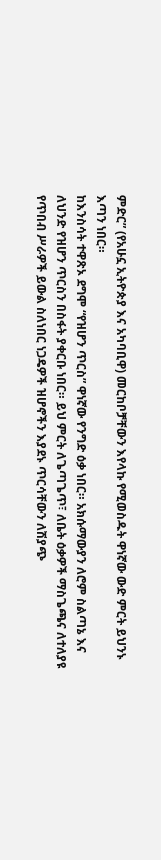ምድር” (የአሁኗ ኢትዮጵያ እና አካባቢዋ) መርከቦቻቸውን እየላኩ የሚወስዱት ዋነኛው ውድ ምርት ይህንኑ እጣን ነበር።
ከእንስሳት ተዋጽኦ ደግሞ “የዝሆን ጥርስ” ዋነኛው የንግድ ዕቃ ነበር። አክሱማውያን ለሮም ስልጣኔ እና ለህንድ የዝሆን ጥርስን በስፋት ያቀርቡ ነበር። ይህ ምርት ለጌጣጌጥ፣ ለቤት ዕቃዎች ማስጌጫና ለተለያዩ የጥበብ ሥራዎች ይውል ስለነበር ነጋዴዎች ዝሆኖችን እያደኑ ጥርሳቸውን ለሽያጭ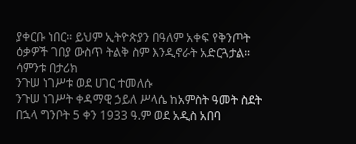ያቀርቡ ነበር። ይህም ኢትዮጵያን በዓለም አቀፍ የቅንጦት ዕቃዎች ገበያ ውስጥ ትልቅ ስም እንዲኖራት አድርጓታል።
ሳምንቱ በታሪክ
ንጉሠ ነገሥቱ ወደ ሀገር ተመለሱ
ንጉሠ ነገሥት ቀዳማዊ ኃይለ ሥላሴ ከአምስት ዓመት ስደት በኋላ ግንቦት 5 ቀን 1933 ዓ.ም ወደ አዲስ አበባ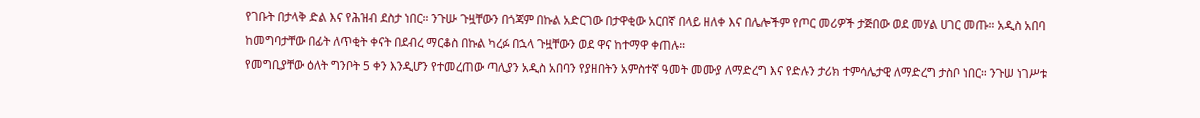የገቡት በታላቅ ድል እና የሕዝብ ደስታ ነበር። ንጉሡ ጉዟቸውን በጎጃም በኩል አድርገው በታዋቂው አርበኛ በላይ ዘለቀ እና በሌሎችም የጦር መሪዎች ታጅበው ወደ መሃል ሀገር መጡ። አዲስ አበባ ከመግባታቸው በፊት ለጥቂት ቀናት በደብረ ማርቆስ በኩል ካረፉ በኋላ ጉዟቸውን ወደ ዋና ከተማዋ ቀጠሉ።
የመግቢያቸው ዕለት ግንቦት 5 ቀን እንዲሆን የተመረጠው ጣሊያን አዲስ አበባን የያዘበትን አምስተኛ ዓመት መሙያ ለማድረግ እና የድሉን ታሪክ ተምሳሌታዊ ለማድረግ ታስቦ ነበር። ንጉሠ ነገሥቱ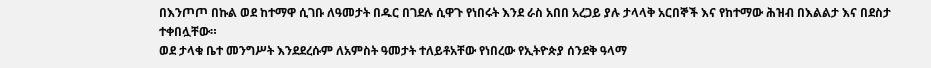በእንጦጦ በኩል ወደ ከተማዋ ሲገቡ ለዓመታት በዱር በገደሉ ሲዋጉ የነበሩት እንደ ራስ አበበ አረጋይ ያሉ ታላላቅ አርበኞች እና የከተማው ሕዝብ በእልልታ እና በደስታ ተቀበሏቸው።
ወደ ታላቁ ቤተ መንግሥት እንደደረሱም ለአምስት ዓመታት ተለይቶአቸው የነበረው የኢትዮጵያ ሰንደቅ ዓላማ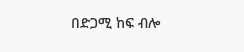በድጋሚ ከፍ ብሎ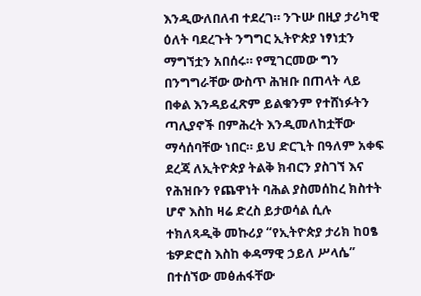እንዲውለበለብ ተደረገ። ንጉሡ በዚያ ታሪካዊ ዕለት ባደረጉት ንግግር ኢትዮጵያ ነፃነቷን ማግኘቷን አበሰሩ። የሚገርመው ግን በንግግራቸው ውስጥ ሕዝቡ በጠላት ላይ በቀል እንዳይፈጽም ይልቁንም የተሸነፉትን ጣሊያኖች በምሕረት እንዲመለከቷቸው ማሳሰባቸው ነበር። ይህ ድርጊት በዓለም አቀፍ ደረጃ ለኢትዮጵያ ትልቅ ክብርን ያስገኘ እና የሕዝቡን የጨዋነት ባሕል ያስመሰከረ ክስተት ሆኖ እስከ ዛሬ ድረስ ይታወሳል ሲሉ ተክለጻዲቅ መኩሪያ “የኢትዮጵያ ታሪክ ከዐፄ ቴዎድሮስ እስከ ቀዳማዊ ኃይለ ሥላሴ” በተሰኘው መፅሐፋቸው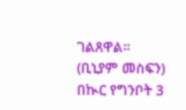ገልጸዋል።
(ቢኒያም መስፍን)
በኲር የግንቦት 3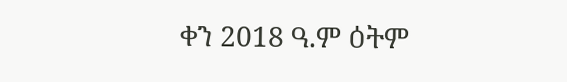ቀን 2018 ዓ.ም ዕትም